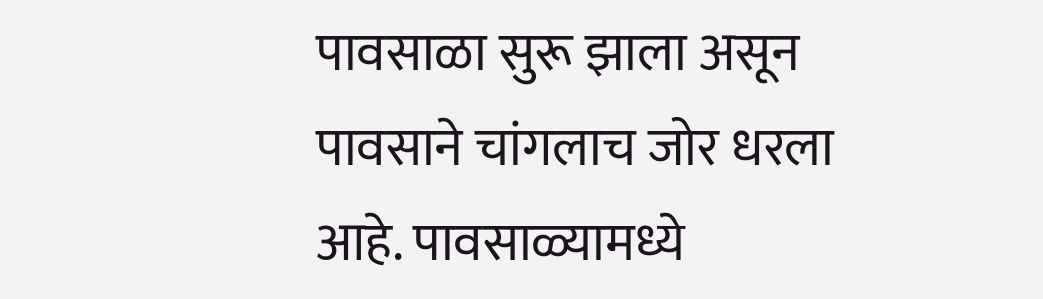पावसाळा सुरू झाला असून पावसाने चांगलाच जोर धरला आहे. पावसाळ्यामध्ये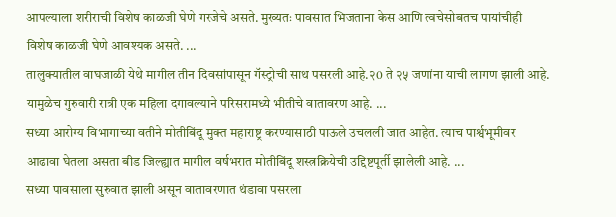आपल्याला शरीराची विशेष काळजी घेणे गरजेचे असते. मुख्यतः पावसात भिजताना केस आणि त्वचेसोबतच पायांचीही विशेष काळजी घेणे आवश्यक असते. ...
तालुक्यातील वाघजाळी येथे मागील तीन दिवसांपासून गॅस्ट्रोची साथ पसरली आहे.२0 ते २५ जणांना याची लागण झाली आहे. यामुळेच गुरुवारी रात्री एक महिला दगावल्याने परिसरामध्ये भीतीचे वातावरण आहे. ...
सध्या आरोग्य विभागाच्या वतीने मोतीबिंदू मुक्त महाराष्ट्र करण्यासाठी पाऊले उचलली जात आहेत. त्याच पार्श्वभूमीवर आढावा घेतला असता बीड जिल्ह्यात मागील वर्षभरात मोतीबिंदू शस्त्रक्रियेची उद्दिष्टपूर्ती झालेली आहे. ...
सध्या पावसाला सुरुवात झाली असून वातावरणात थंडावा पसरला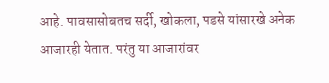आहे. पावसासोबतच सर्दी, खोकला, पडसे यांसारखे अनेक आजारही येतात. परंतु या आजारांवर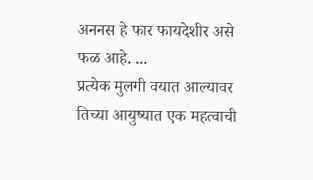अननस हे फार फायदेशीर असे फळ आहे. ...
प्रत्येक मुलगी वयात आल्यावर तिच्या आयुष्यात एक महत्वाची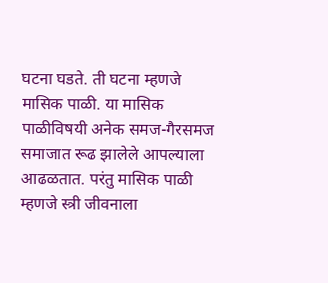घटना घडते. ती घटना म्हणजे मासिक पाळी. या मासिक पाळीविषयी अनेक समज-गैरसमज समाजात रूढ झालेले आपल्याला आढळतात. परंतु मासिक पाळी म्हणजे स्त्री जीवनाला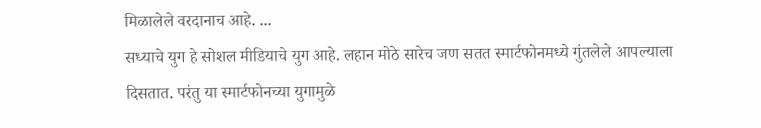मिळालेले वरदानाच आहे. ...
सध्याचे युग हे सोशल मीडियाचे युग आहे. लहान मोठे सारेच जण सतत स्मार्टफोनमध्ये गुंतलेले आपल्याला दिसतात. परंतु या स्मार्टफोनच्या युगामुळे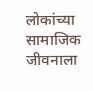लोकांच्या सामाजिक जीवनाला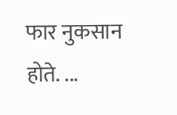फार नुकसान होते. ...